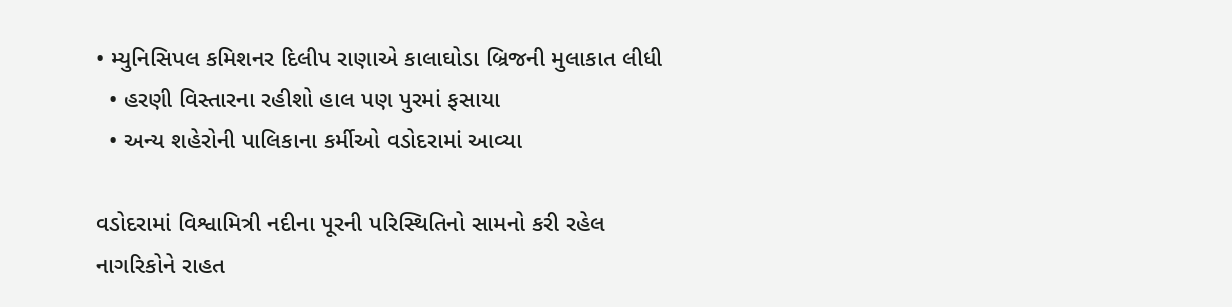• મ્યુનિસિપલ કમિશનર દિલીપ રાણાએ કાલાઘોડા બ્રિજની મુલાકાત લીધી
  • હરણી વિસ્તારના રહીશો હાલ પણ પુરમાં ફસાયા
  • અન્ય શહેરોની પાલિકાના કર્મીઓ વડોદરામાં આવ્યા

વડોદરામાં વિશ્વામિત્રી નદીના પૂરની પરિસ્થિતિનો સામનો કરી રહેલ નાગરિકોને રાહત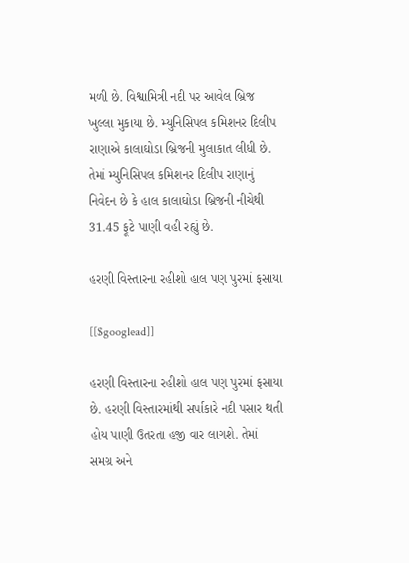મળી છે. વિશ્વામિત્રી નદી પર આવેલ બ્રિજ ખુલ્લા મુકાયા છે. મ્યુનિસિપલ કમિશનર દિલીપ રાણાએ કાલાઘોડા બ્રિજની મુલાકાત લીધી છે. તેમાં મ્યુનિસિપલ કમિશનર દિલીપ રાણાનું નિવેદન છે કે હાલ કાલાઘોડા બ્રિજની નીચેથી 31.45 ફૂટે પાણી વહી રહ્યું છે.

હરણી વિસ્તારના રહીશો હાલ પણ પુરમાં ફસાયા

[[$googlead]]

હરણી વિસ્તારના રહીશો હાલ પણ પુરમાં ફસાયા છે. હરણી વિસ્તારમાંથી સર્પાકારે નદી પસાર થતી હોય પાણી ઉતરતા હજી વાર લાગશે. તેમાં સમગ્ર અને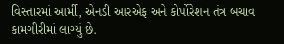વિસ્તારમાં આર્મી, એનડી આરએફ અને કોર્પોરેશન તંત્ર બચાવ કામગીરીમાં લાગ્યું છે.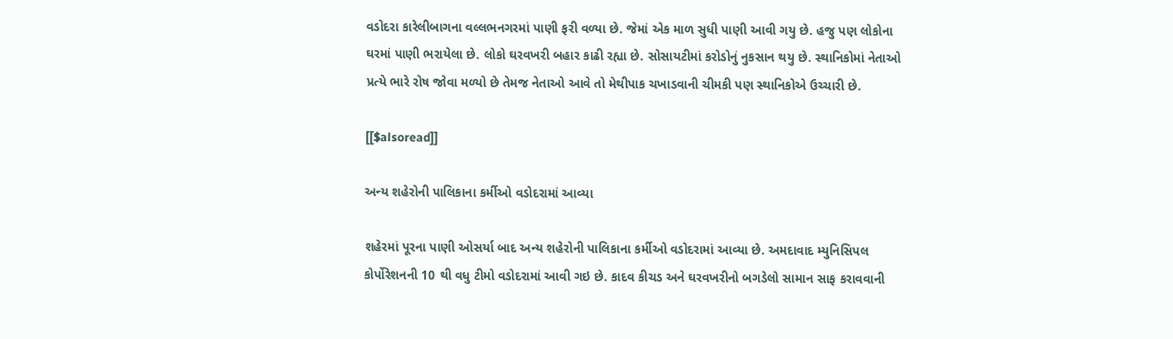વડોદરા કારેલીબાગના વલ્લભનગરમાં પાણી ફરી વળ્યા છે. જેમાં એક માળ સુધી પાણી આવી ગયુ છે. હજુ પણ લોકોના ઘરમાં પાણી ભરાયેલા છે. લોકો ઘરવખરી બહાર કાઢી રહ્યા છે. સોસાયટીમાં કરોડોનું નુકસાન થયુ છે. સ્થાનિકોમાં નેતાઓ પ્રત્યે ભારે રોષ જોવા મળ્યો છે તેમજ નેતાઓ આવે તો મેથીપાક ચખાડવાની ચીમકી પણ સ્થાનિકોએ ઉચ્ચારી છે.

[[$alsoread]]

અન્ય શહેરોની પાલિકાના કર્મીઓ વડોદરામાં આવ્યા

શહેરમાં પૂરના પાણી ઓસર્યા બાદ અન્ય શહેરોની પાલિકાના કર્મીઓ વડોદરામાં આવ્યા છે. અમદાવાદ મ્યુનિસિપલ કોર્પોરેશનની 10 થી વધુ ટીમો વડોદરામાં આવી ગઇ છે. કાદવ કીચડ અને ઘરવખરીનો બગડેલો સામાન સાફ કરાવવાની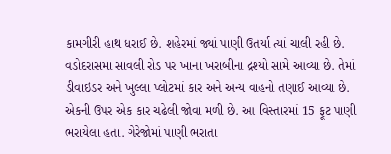કામગીરી હાથ ધરાઈ છે. શહેરમાં જ્યાં પાણી ઉતર્યા ત્યાં ચાલી રહી છે. વડોદરાસમા સાવલી રોડ પર ખાના ખરાબીના દ્રશ્યો સામે આવ્યા છે. તેમાં ડીવાઇડર અને ખુલ્લા પ્લોટમાં કાર અને અન્ય વાહનો તણાઈ આવ્યા છે. એકની ઉપર એક કાર ચઢેલી જોવા મળી છે. આ વિસ્તારમાં 15 ફૂટ પાણી ભરાયેલા હતા. ગેરેજોમાં પાણી ભરાતા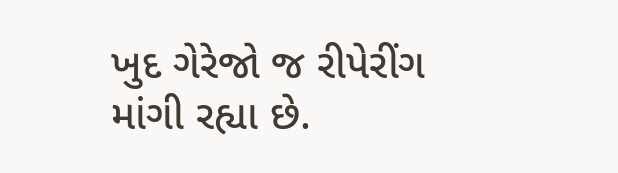ખુદ ગેરેજો જ રીપેરીંગ માંગી રહ્યા છે.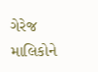ગેરેજ માલિકોને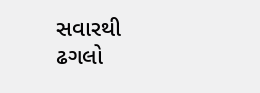સવારથી ઢગલો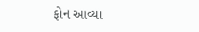ફોન આવ્યા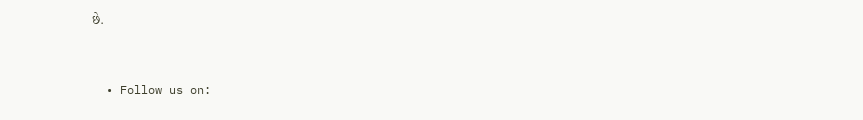છે.


  • Follow us on: